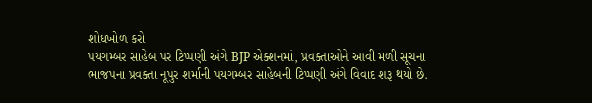શોધખોળ કરો
પયગમ્બર સાહેબ પર ટિપ્પણી અંગે BJP એક્શનમાં, પ્રવક્તાઓને આવી મળી સૂચના
ભાજપના પ્રવક્તા નૂપુર શર્માની પયગમ્બર સાહેબની ટિપ્પણી અંગે વિવાદ શરૂ થયો છે.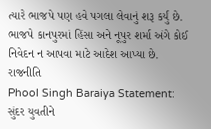ત્યારે ભાજપે પણ હવે પગલા લેવાનું શરૂ કર્યું છે. ભાજપે કાનપુરમાં હિંસા અને નૂપુર શર્મા અંગે કોઈ નિવેદન ન આપવા માટે આદેશ આપ્યા છે.
રાજનીતિ
Phool Singh Baraiya Statement: સુંદર યુવતીને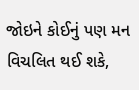જોઇને કોઈનું પણ મન વિચલિત થઈ શકે,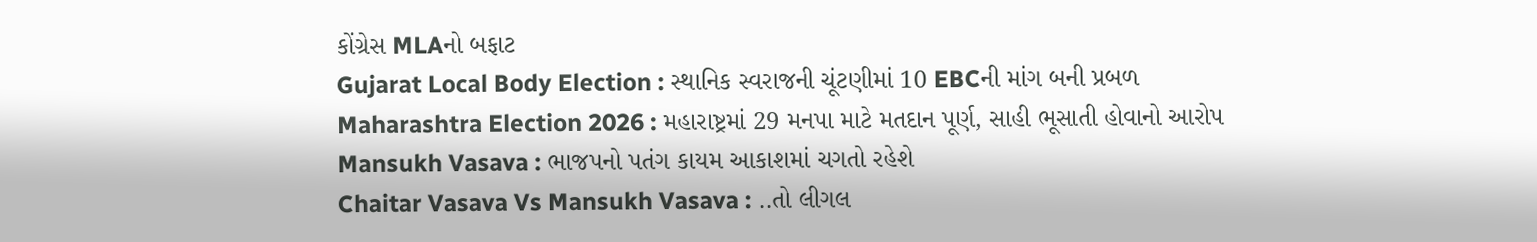કોંગ્રેસ MLAનો બફાટ
Gujarat Local Body Election : સ્થાનિક સ્વરાજની ચૂંટણીમાં 10 EBCની માંગ બની પ્રબળ
Maharashtra Election 2026 : મહારાષ્ટ્રમાં 29 મનપા માટે મતદાન પૂર્ણ, સાહી ભૂસાતી હોવાનો આરોપ
Mansukh Vasava : ભાજપનો પતંગ કાયમ આકાશમાં ચગતો રહેશે
Chaitar Vasava Vs Mansukh Vasava : ..તો લીગલ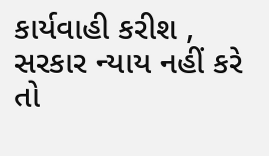કાર્યવાહી કરીશ , સરકાર ન્યાય નહીં કરે તો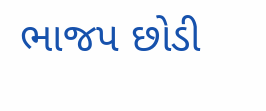ભાજપ છોડી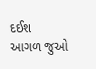દઈશ
આગળ જુઓ